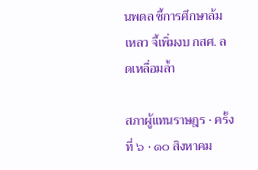นพดล ชี้การศึกษาล้มเหลว จี้เพิ่มงบ กสศ. ลดเหลื่อมล้ำ

สภาผู้แทนราษฎร · ครั้งที่ ๖ · ๑๐ สิงหาคม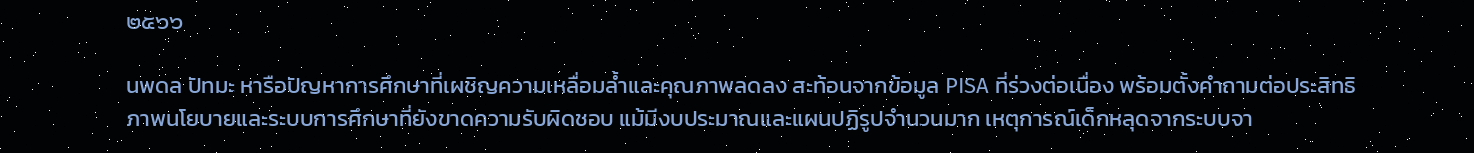๒๕๖๖

นพดล ปัทมะ หารือปัญหาการศึกษาที่เผชิญความเหลื่อมล้ำและคุณภาพลดลง สะท้อนจากข้อมูล PISA ที่ร่วงต่อเนื่อง พร้อมตั้งคำถามต่อประสิทธิภาพนโยบายและระบบการศึกษาที่ยังขาดความรับผิดชอบ แม้มีงบประมาณและแผนปฏิรูปจำนวนมาก เหตุการณ์เด็กหลุดจากระบบจา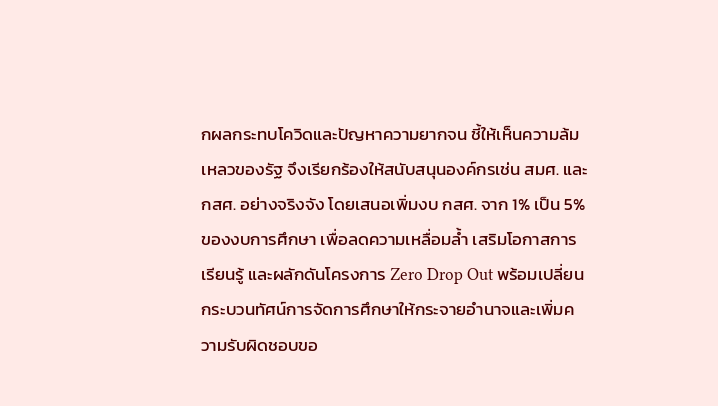กผลกระทบโควิดและปัญหาความยากจน ชี้ให้เห็นความล้มเหลวของรัฐ จึงเรียกร้องให้สนับสนุนองค์กรเช่น สมศ. และ กสศ. อย่างจริงจัง โดยเสนอเพิ่มงบ กสศ. จาก 1% เป็น 5% ของงบการศึกษา เพื่อลดความเหลื่อมล้ำ เสริมโอกาสการเรียนรู้ และผลักดันโครงการ Zero Drop Out พร้อมเปลี่ยนกระบวนทัศน์การจัดการศึกษาให้กระจายอำนาจและเพิ่มความรับผิดชอบขอ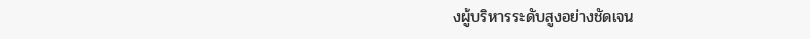งผู้บริหารระดับสูงอย่างชัดเจน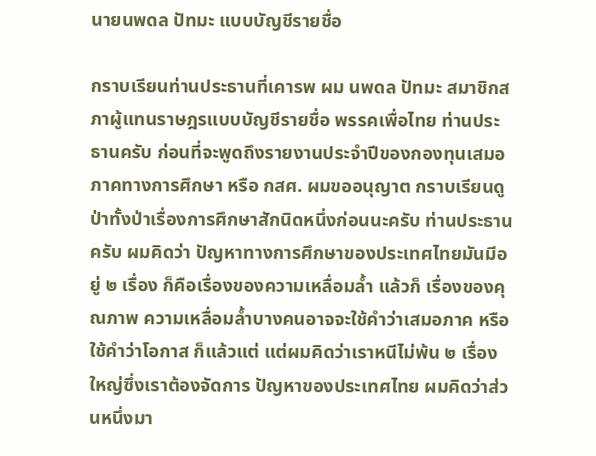นายนพดล ปัทมะ แบบบัญชีรายชื่อ

กราบเรียนท่านประธานที่เคารพ ผม นพดล ปัทมะ สมาชิกสภาผู้แทนราษฎรแบบบัญชีรายชื่อ พรรคเพื่อไทย ท่านประธานครับ ก่อนที่จะพูดถึงรายงานประจำปีของกองทุนเสมอภาคทางการศึกษา หรือ กสศ. ผมขออนุญาต กราบเรียนดูป่าทั้งป่าเรื่องการศึกษาสักนิดหนึ่งก่อนนะครับ ท่านประธานครับ ผมคิดว่า ปัญหาทางการศึกษาของประเทศไทยมันมีอยู่ ๒ เรื่อง ก็คือเรื่องของความเหลื่อมล้ำ แล้วก็ เรื่องของคุณภาพ ความเหลื่อมล้ำบางคนอาจจะใช้คำว่าเสมอภาค หรือใช้คำว่าโอกาส ก็แล้วแต่ แต่ผมคิดว่าเราหนีไม่พ้น ๒ เรื่องใหญ่ซึ่งเราต้องจัดการ ปัญหาของประเทศไทย ผมคิดว่าส่วนหนึ่งมา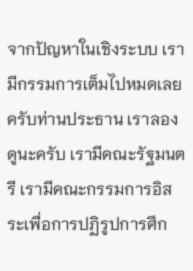จากปัญหาในเชิงระบบ เรามีกรรมการเต็มไปหมดเลยครับท่านประธาน เราลองดูนะครับ เรามีคณะรัฐมนตรี เรามีคณะกรรมการอิสระเพื่อการปฏิรูปการศึก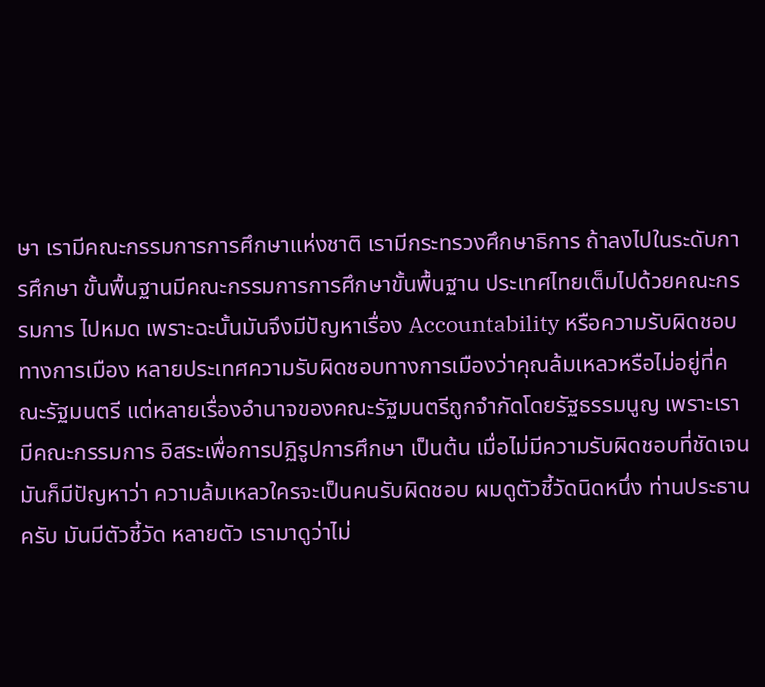ษา เรามีคณะกรรมการการศึกษาแห่งชาติ เรามีกระทรวงศึกษาธิการ ถ้าลงไปในระดับการศึกษา ขั้นพื้นฐานมีคณะกรรมการการศึกษาขั้นพื้นฐาน ประเทศไทยเต็มไปด้วยคณะกรรมการ ไปหมด เพราะฉะนั้นมันจึงมีปัญหาเรื่อง Accountability หรือความรับผิดชอบทางการเมือง หลายประเทศความรับผิดชอบทางการเมืองว่าคุณล้มเหลวหรือไม่อยู่ที่คณะรัฐมนตรี แต่หลายเรื่องอำนาจของคณะรัฐมนตรีถูกจำกัดโดยรัฐธรรมนูญ เพราะเรามีคณะกรรมการ อิสระเพื่อการปฏิรูปการศึกษา เป็นต้น เมื่อไม่มีความรับผิดชอบที่ชัดเจนมันก็มีปัญหาว่า ความล้มเหลวใครจะเป็นคนรับผิดชอบ ผมดูตัวชี้วัดนิดหนึ่ง ท่านประธานครับ มันมีตัวชี้วัด หลายตัว เรามาดูว่าไม่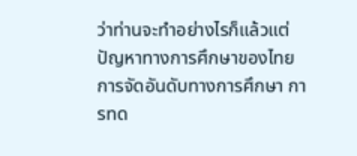ว่าท่านจะทำอย่างไรก็แล้วแต่ ปัญหาทางการศึกษาของไทย การจัดอันดับทางการศึกษา การทด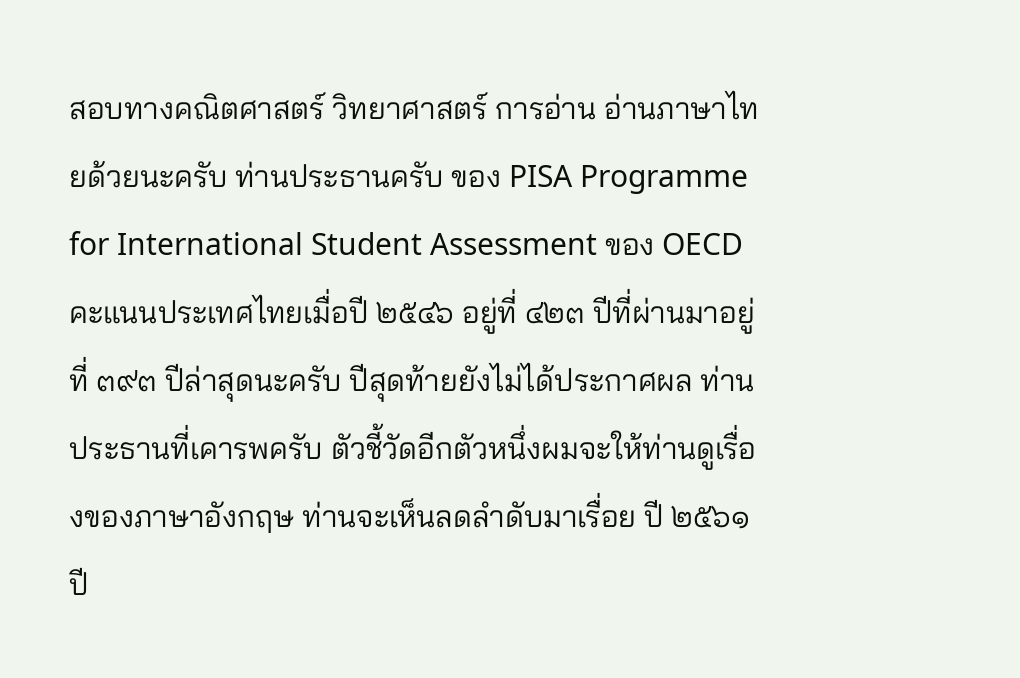สอบทางคณิตศาสตร์ วิทยาศาสตร์ การอ่าน อ่านภาษาไทยด้วยนะครับ ท่านประธานครับ ของ PISA Programme for International Student Assessment ของ OECD คะแนนประเทศไทยเมื่อปี ๒๕๔๖ อยู่ที่ ๔๒๓ ปีที่ผ่านมาอยู่ที่ ๓๙๓ ปีล่าสุดนะครับ ปีสุดท้ายยังไม่ได้ประกาศผล ท่านประธานที่เคารพครับ ตัวชี้วัดอีกตัวหนึ่งผมจะให้ท่านดูเรื่องของภาษาอังกฤษ ท่านจะเห็นลดลำดับมาเรื่อย ปี ๒๕๖๑ ปี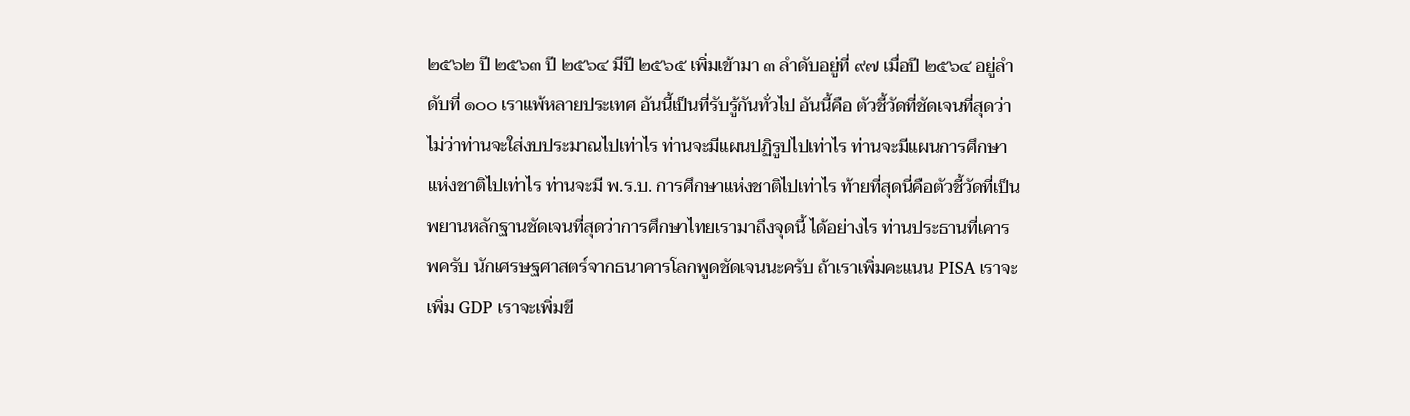๒๕๖๒ ปี ๒๕๖๓ ปี ๒๕๖๔ มีปี ๒๕๖๕ เพิ่มเข้ามา ๓ ลำดับอยู่ที่ ๙๗ เมื่อปี ๒๕๖๔ อยู่ลำดับที่ ๑๐๐ เราแพ้หลายประเทศ อันนี้เป็นที่รับรู้กันทั่วไป อันนี้คือ ตัวชี้วัดที่ชัดเจนที่สุดว่า ไม่ว่าท่านจะใส่งบประมาณไปเท่าไร ท่านจะมีแผนปฏิรูปไปเท่าไร ท่านจะมีแผนการศึกษาแห่งชาติไปเท่าไร ท่านจะมี พ.ร.บ. การศึกษาแห่งชาติไปเท่าไร ท้ายที่สุดนี่คือตัวชี้วัดที่เป็นพยานหลักฐานชัดเจนที่สุดว่าการศึกษาไทยเรามาถึงจุดนี้ ได้อย่างไร ท่านประธานที่เคารพครับ นักเศรษฐศาสตร์จากธนาคารโลกพูดชัดเจนนะครับ ถ้าเราเพิ่มคะแนน PISA เราจะเพิ่ม GDP เราจะเพิ่มขี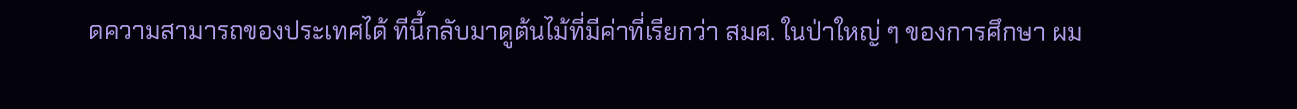ดความสามารถของประเทศได้ ทีนี้กลับมาดูต้นไม้ที่มีค่าที่เรียกว่า สมศ. ในป่าใหญ่ ๆ ของการศึกษา ผม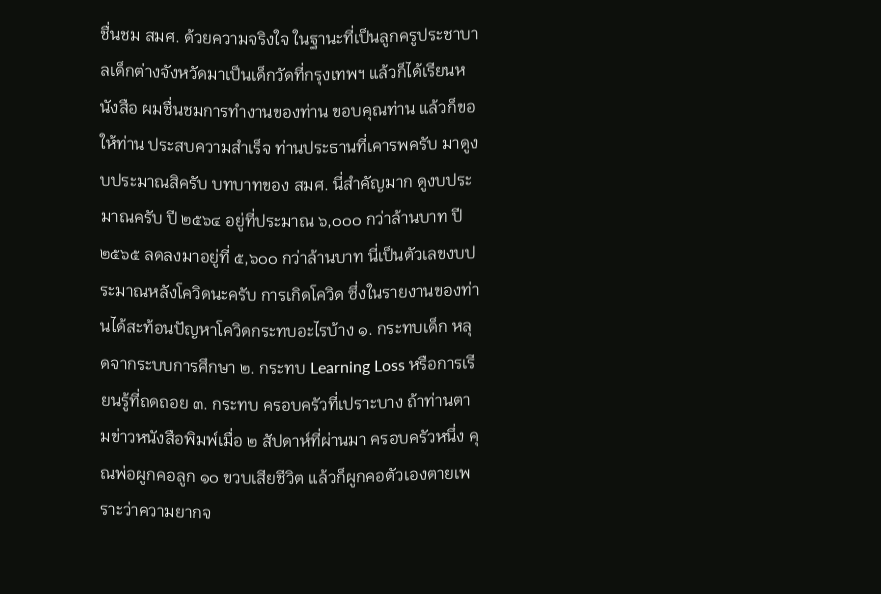ชื่นชม สมศ. ด้วยความจริงใจ ในฐานะที่เป็นลูกครูประชาบาลเด็กต่างจังหวัดมาเป็นเด็กวัดที่กรุงเทพฯ แล้วก็ได้เรียนหนังสือ ผมชื่นชมการทำงานของท่าน ขอบคุณท่าน แล้วก็ขอให้ท่าน ประสบความสำเร็จ ท่านประธานที่เคารพครับ มาดูงบประมาณสิครับ บทบาทของ สมศ. นี่สำคัญมาก ดูงบประมาณครับ ปี ๒๕๖๔ อยู่ที่ประมาณ ๖,๐๐๐ กว่าล้านบาท ปี ๒๕๖๕ ลดลงมาอยู่ที่ ๕,๖๐๐ กว่าล้านบาท นี่เป็นตัวเลขงบประมาณหลังโควิดนะครับ การเกิดโควิด ซึ่งในรายงานของท่านได้สะท้อนปัญหาโควิดกระทบอะไรบ้าง ๑. กระทบเด็ก หลุดจากระบบการศึกษา ๒. กระทบ Learning Loss หรือการเรียนรู้ที่ถดถอย ๓. กระทบ ครอบครัวที่เปราะบาง ถ้าท่านตามข่าวหนังสือพิมพ์เมื่อ ๒ สัปดาห์ที่ผ่านมา ครอบครัวหนึ่ง คุณพ่อผูกคอลูก ๑๐ ขวบเสียชีวิต แล้วก็ผูกคอตัวเองตายเพราะว่าความยากจ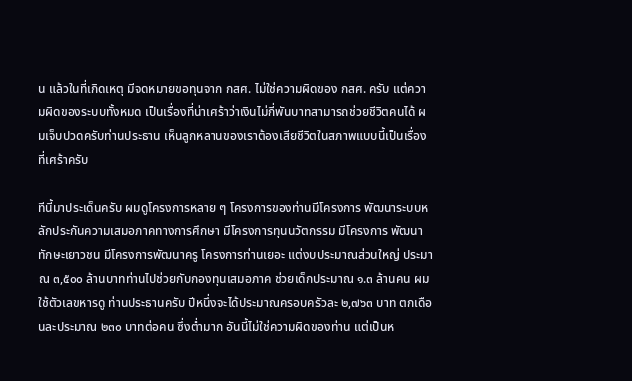น แล้วในที่เกิดเหตุ มีจดหมายขอทุนจาก กสศ. ไม่ใช่ความผิดของ กสศ. ครับ แต่ความผิดของระบบทั้งหมด เป็นเรื่องที่น่าเศร้าว่าเงินไม่กี่พันบาทสามารถช่วยชีวิตคนได้ ผมเจ็บปวดครับท่านประธาน เห็นลูกหลานของเราต้องเสียชีวิตในสภาพแบบนี้เป็นเรื่องที่เศร้าครับ

ทีนี้มาประเด็นครับ ผมดูโครงการหลาย ๆ โครงการของท่านมีโครงการ พัฒนาระบบหลักประกันความเสมอภาคทางการศึกษา มีโครงการทุนนวัตกรรม มีโครงการ พัฒนาทักษะเยาวชน มีโครงการพัฒนาครู โครงการท่านเยอะ แต่งบประมาณส่วนใหญ่ ประมาณ ๓,๕๐๐ ล้านบาทท่านไปช่วยกับกองทุนเสมอภาค ช่วยเด็กประมาณ ๑.๓ ล้านคน ผมใช้ตัวเลขหารดู ท่านประธานครับ ปีหนึ่งจะได้ประมาณครอบครัวละ ๒,๗๖๓ บาท ตกเดือนละประมาณ ๒๓๐ บาทต่อคน ซึ่งต่ำมาก อันนี้ไม่ใช่ความผิดของท่าน แต่เป็นห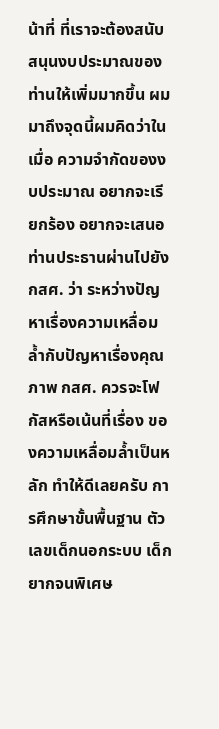น้าที่ ที่เราจะต้องสนับสนุนงบประมาณของท่านให้เพิ่มมากขึ้น ผมมาถึงจุดนี้ผมคิดว่าในเมื่อ ความจำกัดของงบประมาณ อยากจะเรียกร้อง อยากจะเสนอท่านประธานผ่านไปยัง กสศ. ว่า ระหว่างปัญหาเรื่องความเหลื่อมล้ำกับปัญหาเรื่องคุณภาพ กสศ. ควรจะโฟกัสหรือเน้นที่เรื่อง ของความเหลื่อมล้ำเป็นหลัก ทำให้ดีเลยครับ การศึกษาขั้นพื้นฐาน ตัวเลขเด็กนอกระบบ เด็กยากจนพิเศษ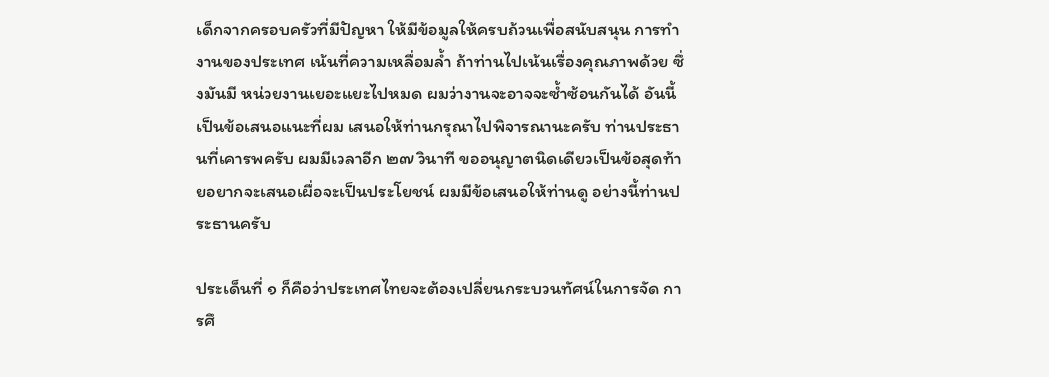เด็กจากครอบครัวที่มีปัญหา ให้มีข้อมูลให้ครบถ้วนเพื่อสนับสนุน การทำงานของประเทศ เน้นที่ความเหลื่อมล้ำ ถ้าท่านไปเน้นเรื่องคุณภาพด้วย ซึ่งมันมี หน่วยงานเยอะแยะไปหมด ผมว่างานจะอาจจะซ้ำซ้อนกันได้ อันนี้เป็นข้อเสนอแนะที่ผม เสนอให้ท่านกรุณาไปพิจารณานะครับ ท่านประธานที่เคารพครับ ผมมีเวลาอีก ๒๗ วินาที ขออนุญาตนิดเดียวเป็นข้อสุดท้ายอยากจะเสนอเผื่อจะเป็นประโยชน์ ผมมีข้อเสนอให้ท่านดู อย่างนี้ท่านประธานครับ

ประเด็นที่ ๑ ก็คือว่าประเทศไทยจะต้องเปลี่ยนกระบวนทัศน์ในการจัด การศึ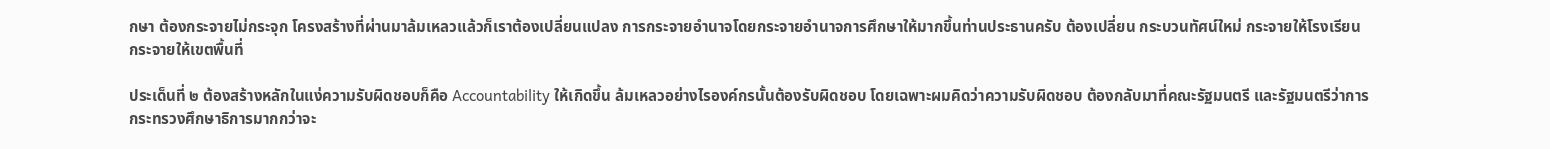กษา ต้องกระจายไม่กระจุก โครงสร้างที่ผ่านมาล้มเหลวแล้วก็เราต้องเปลี่ยนแปลง การกระจายอำนาจโดยกระจายอำนาจการศึกษาให้มากขึ้นท่านประธานครับ ต้องเปลี่ยน กระบวนทัศน์ใหม่ กระจายให้โรงเรียน กระจายให้เขตพื้นที่

ประเด็นที่ ๒ ต้องสร้างหลักในแง่ความรับผิดชอบก็คือ Accountability ให้เกิดขึ้น ล้มเหลวอย่างไรองค์กรนั้นต้องรับผิดชอบ โดยเฉพาะผมคิดว่าความรับผิดชอบ ต้องกลับมาที่คณะรัฐมนตรี และรัฐมนตรีว่าการกระทรวงศึกษาธิการมากกว่าจะ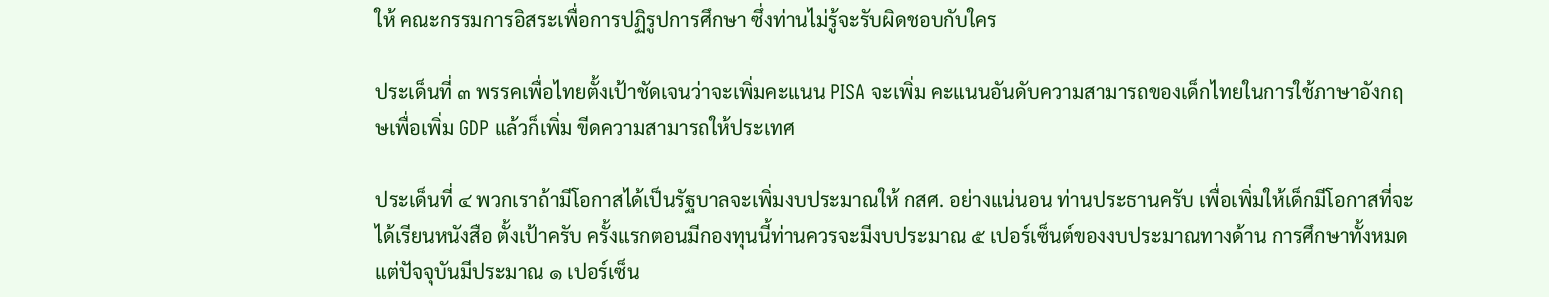ให้ คณะกรรมการอิสระเพื่อการปฏิรูปการศึกษา ซึ่งท่านไม่รู้จะรับผิดชอบกับใคร

ประเด็นที่ ๓ พรรคเพื่อไทยตั้งเป้าชัดเจนว่าจะเพิ่มคะแนน PISA จะเพิ่ม คะแนนอันดับความสามารถของเด็กไทยในการใช้ภาษาอังกฤษเพื่อเพิ่ม GDP แล้วก็เพิ่ม ขีดความสามารถให้ประเทศ

ประเด็นที่ ๔ พวกเราถ้ามีโอกาสได้เป็นรัฐบาลจะเพิ่มงบประมาณให้ กสศ. อย่างแน่นอน ท่านประธานครับ เพื่อเพิ่มให้เด็กมีโอกาสที่จะได้เรียนหนังสือ ตั้งเป้าครับ ครั้งแรกตอนมีกองทุนนี้ท่านควรจะมีงบประมาณ ๕ เปอร์เซ็นต์ของงบประมาณทางด้าน การศึกษาทั้งหมด แต่ปัจจุบันมีประมาณ ๑ เปอร์เซ็น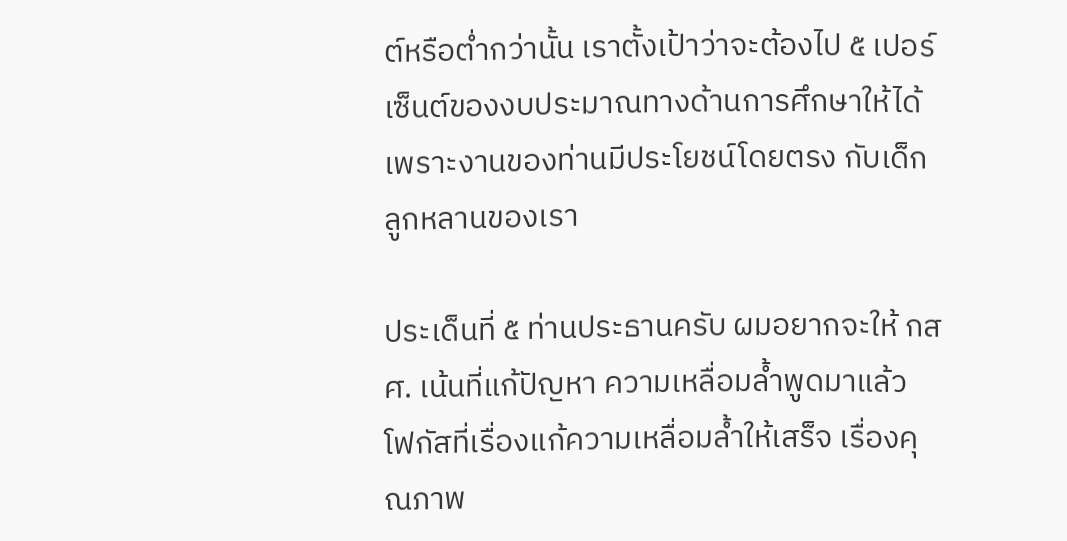ต์หรือต่ำกว่านั้น เราตั้งเป้าว่าจะต้องไป ๕ เปอร์เซ็นต์ของงบประมาณทางด้านการศึกษาให้ได้ เพราะงานของท่านมีประโยชน์โดยตรง กับเด็กลูกหลานของเรา

ประเด็นที่ ๕ ท่านประธานครับ ผมอยากจะให้ กสศ. เน้นที่แก้ปัญหา ความเหลื่อมล้ำพูดมาแล้ว โฟกัสที่เรื่องแก้ความเหลื่อมล้ำให้เสร็จ เรื่องคุณภาพ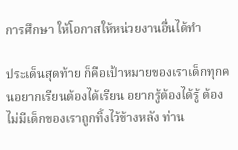การศึกษา ให้โอกาสให้หน่วยงานอื่นได้ทำ

ประเด็นสุดท้าย ก็คือเป้าหมายของเราเด็กทุกคนอยากเรียนต้องได้เรียน อยากรู้ต้องได้รู้ ต้องไม่มีเด็กของเราถูกทิ้งไว้ข้างหลัง ท่าน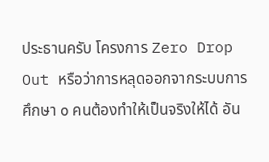ประธานครับ โครงการ Zero Drop Out หรือว่าการหลุดออกจากระบบการศึกษา ๐ คนต้องทำให้เป็นจริงให้ได้ อัน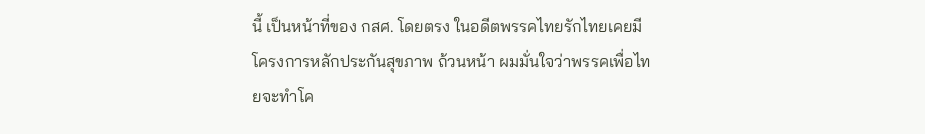นี้ เป็นหน้าที่ของ กสศ. โดยตรง ในอดีตพรรคไทยรักไทยเคยมีโครงการหลักประกันสุขภาพ ถ้วนหน้า ผมมั่นใจว่าพรรคเพื่อไทยจะทำโค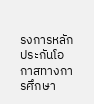รงการหลักประกันโอกาสทางการศึกษา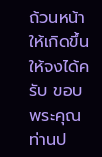ถ้วนหน้า ให้เกิดขึ้นให้จงได้ครับ ขอบพระคุณท่านป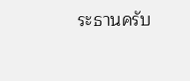ระธานครับ